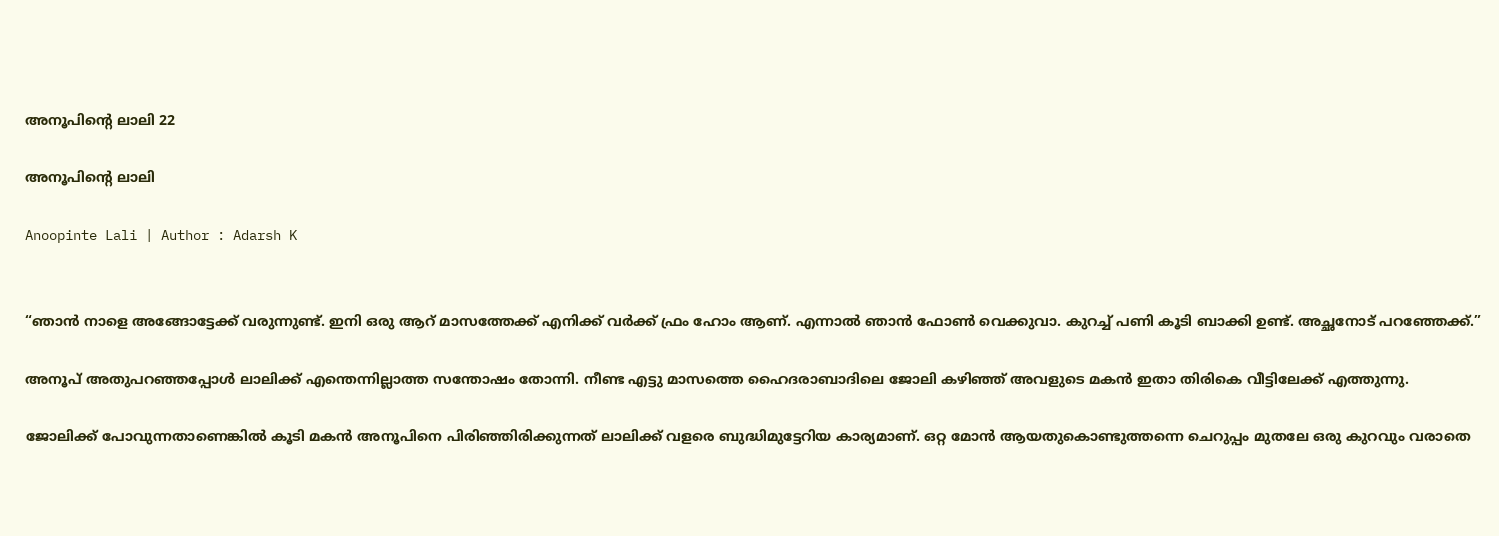അനൂപിൻ്റെ ലാലി 22

അനൂപിൻ്റെ ലാലി

Anoopinte Lali | Author : Adarsh K


“ഞാൻ നാളെ അങ്ങോട്ടേക്ക് വരുന്നുണ്ട്. ഇനി ഒരു ആറ് മാസത്തേക്ക് എനിക്ക് വർക്ക് ഫ്രം ഹോം ആണ്. എന്നാൽ ഞാൻ ഫോൺ വെക്കുവാ. കുറച്ച് പണി കൂടി ബാക്കി ഉണ്ട്. അച്ഛനോട് പറഞ്ഞേക്ക്.”

അനൂപ് അതുപറഞ്ഞപ്പോൾ ലാലിക്ക് എന്തെന്നില്ലാത്ത സന്തോഷം തോന്നി. നീണ്ട എട്ടു മാസത്തെ ഹൈദരാബാദിലെ ജോലി കഴിഞ്ഞ് അവളുടെ മകൻ ഇതാ തിരികെ വീട്ടിലേക്ക് എത്തുന്നു.

ജോലിക്ക് പോവുന്നതാണെങ്കിൽ കൂടി മകൻ അനൂപിനെ പിരിഞ്ഞിരിക്കുന്നത് ലാലിക്ക് വളരെ ബുദ്ധിമുട്ടേറിയ കാര്യമാണ്. ഒറ്റ മോൻ ആയതുകൊണ്ടുത്തന്നെ ചെറുപ്പം മുതലേ ഒരു കുറവും വരാതെ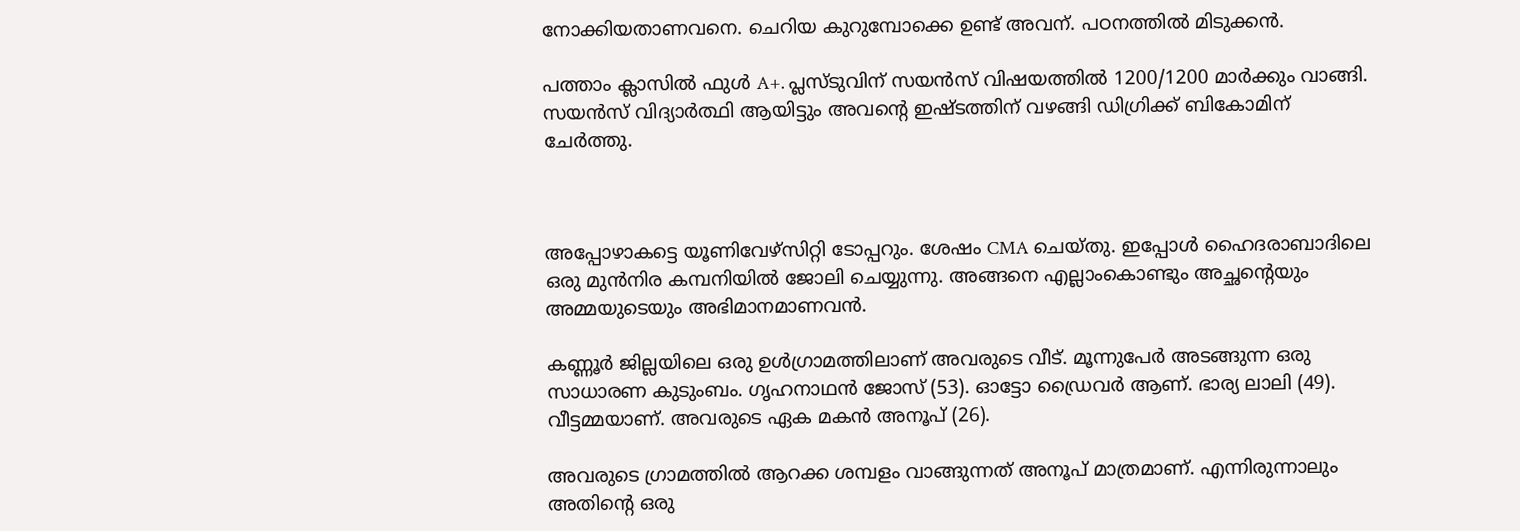നോക്കിയതാണവനെ. ചെറിയ കുറുമ്പോക്കെ ഉണ്ട് അവന്. പഠനത്തിൽ മിടുക്കൻ.

പത്താം ക്ലാസിൽ ഫുൾ A+. പ്ലസ്ടുവിന് സയൻസ് വിഷയത്തിൽ 1200/1200 മാർക്കും വാങ്ങി. സയൻസ് വിദ്യാർത്ഥി ആയിട്ടും അവൻ്റെ ഇഷ്ടത്തിന് വഴങ്ങി ഡിഗ്രിക്ക് ബികോമിന് ചേർത്തു.



അപ്പോഴാകട്ടെ യൂണിവേഴ്സിറ്റി ടോപ്പറും. ശേഷം CMA ചെയ്തു. ഇപ്പോൾ ഹൈദരാബാദിലെ ഒരു മുൻനിര കമ്പനിയിൽ ജോലി ചെയ്യുന്നു. അങ്ങനെ എല്ലാംകൊണ്ടും അച്ഛൻ്റെയും അമ്മയുടെയും അഭിമാനമാണവൻ.

കണ്ണൂർ ജില്ലയിലെ ഒരു ഉൾഗ്രാമത്തിലാണ് അവരുടെ വീട്. മൂന്നുപേർ അടങ്ങുന്ന ഒരു സാധാരണ കുടുംബം. ഗൃഹനാഥൻ ജോസ് (53). ഓട്ടോ ഡ്രൈവർ ആണ്. ഭാര്യ ലാലി (49). വീട്ടമ്മയാണ്. അവരുടെ ഏക മകൻ അനൂപ് (26).

അവരുടെ ഗ്രാമത്തിൽ ആറക്ക ശമ്പളം വാങ്ങുന്നത് അനൂപ് മാത്രമാണ്. എന്നിരുന്നാലും അതിൻ്റെ ഒരു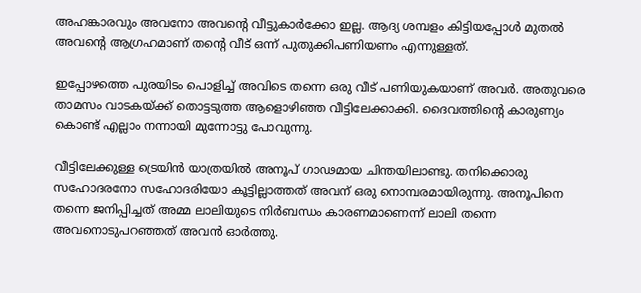അഹങ്കാരവും അവനോ അവൻ്റെ വീട്ടുകാർക്കോ ഇല്ല. ആദ്യ ശമ്പളം കിട്ടിയപ്പോൾ മുതൽ അവൻ്റെ ആഗ്രഹമാണ് തൻ്റെ വീട് ഒന്ന് പുതുക്കിപണിയണം എന്നുള്ളത്.

ഇപ്പോഴത്തെ പുരയിടം പൊളിച്ച് അവിടെ തന്നെ ഒരു വീട് പണിയുകയാണ് അവർ. അതുവരെ താമസം വാടകയ്ക്ക് തൊട്ടടുത്ത ആളൊഴിഞ്ഞ വീട്ടിലേക്കാക്കി. ദൈവത്തിൻ്റെ കാരുണ്യം കൊണ്ട് എല്ലാം നന്നായി മുന്നോട്ടു പോവുന്നു.

വീട്ടിലേക്കുള്ള ട്രെയിൻ യാത്രയിൽ അനൂപ് ഗാഢമായ ചിന്തയിലാണ്ടു. തനിക്കൊരു സഹോദരനോ സഹോദരിയോ കൂട്ടില്ലാത്തത് അവന് ഒരു നൊമ്പരമായിരുന്നു. അനൂപിനെ തന്നെ ജനിപ്പിച്ചത് അമ്മ ലാലിയുടെ നിർബന്ധം കാരണമാണെന്ന് ലാലി തന്നെ അവനൊടുപറഞ്ഞത് അവൻ ഓർത്തു.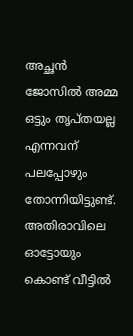അച്ഛൻ ജോസിൽ അമ്മ ഒട്ടും തൃപ്തയല്ല എന്നവന് പലപ്പോഴും തോന്നിയിട്ടുണ്ട്. അതിരാവിലെ ഓട്ടോയും കൊണ്ട് വീട്ടിൽ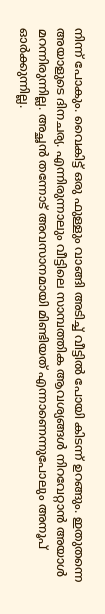നിന്ന് പോകും. വൈകിട്ട് ഒരു ഫുള്ളും വാങ്ങി അടിച്ച് വീട്ടിൽ പോയി കിടന്ന് ഉറങ്ങും. ഇതുതന്നെ അയാളുടെ ദിനചര്യ. എന്നിരുന്നാലും വീട്ടിലെ സാമ്പത്തിക ആവശ്യങ്ങൾ നിറവേറ്റാൻ അയാൾ മറന്നിരുന്നില്ല. അച്ഛൻ തന്നോട് അവസാനമായി മിണ്ടിയത് എന്നാണെന്നുപോലും അനൂപ് ഓർക്കുന്നില്ല.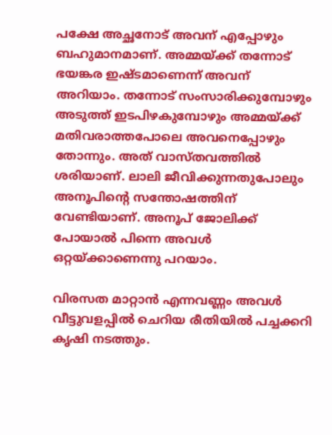പക്ഷേ അച്ഛനോട് അവന് എപ്പോഴും ബഹുമാനമാണ്. അമ്മയ്ക്ക് തന്നോട് ഭയങ്കര ഇഷ്ടമാണെന്ന് അവന് അറിയാം. തന്നോട് സംസാരിക്കുമ്പോഴും അടുത്ത് ഇടപിഴകുമ്പോഴും അമ്മയ്ക്ക് മതിവരാത്തപോലെ അവനെപ്പോഴും തോന്നും. അത് വാസ്തവത്തിൽ ശരിയാണ്. ലാലി ജീവിക്കുന്നതുപോലും അനൂപിൻ്റെ സന്തോഷത്തിന് വേണ്ടിയാണ്. അനൂപ് ജോലിക്ക് പോയാൽ പിന്നെ അവൾ ഒറ്റയ്ക്കാണെന്നു പറയാം.

വിരസത മാറ്റാൻ എന്നവണ്ണം അവൾ വീട്ടുവളപ്പിൽ ചെറിയ രീതിയിൽ പച്ചക്കറി കൃഷി നടത്തും.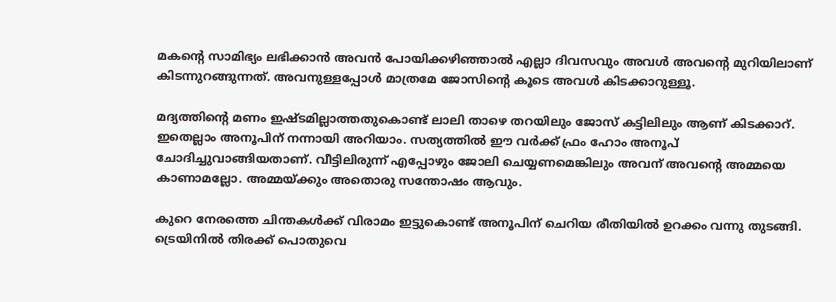മകൻ്റെ സാമിഭ്യം ലഭിക്കാൻ അവൻ പോയിക്കഴിഞ്ഞാൽ എല്ലാ ദിവസവും അവൾ അവൻ്റെ മുറിയിലാണ് കിടന്നുറങ്ങുന്നത്. അവനുള്ളപ്പോൾ മാത്രമേ ജോസിൻ്റെ കൂടെ അവൾ കിടക്കാറുള്ളൂ.

മദ്യത്തിൻ്റെ മണം ഇഷ്ടമില്ലാത്തതുകൊണ്ട് ലാലി താഴെ തറയിലും ജോസ് കട്ടിലിലും ആണ് കിടക്കാറ്. ഇതെല്ലാം അനൂപിന് നന്നായി അറിയാം. സത്യത്തിൽ ഈ വർക്ക് ഫ്രം ഹോം അനൂപ് ചോദിച്ചുവാങ്ങിയതാണ്. വീട്ടിലിരുന്ന് എപ്പോഴും ജോലി ചെയ്യണമെങ്കിലും അവന് അവൻ്റെ അമ്മയെ കാണാമല്ലോ. അമ്മയ്ക്കും അതൊരു സന്തോഷം ആവും.

കുറെ നേരത്തെ ചിന്തകൾക്ക് വിരാമം ഇട്ടുകൊണ്ട് അനൂപിന് ചെറിയ രീതിയിൽ ഉറക്കം വന്നു തുടങ്ങി. ട്രെയിനിൽ തിരക്ക് പൊതുവെ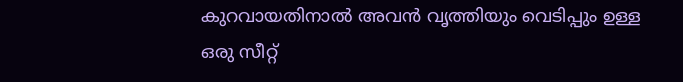കുറവായതിനാൽ അവൻ വൃത്തിയും വെടിപ്പും ഉള്ള ഒരു സീറ്റ്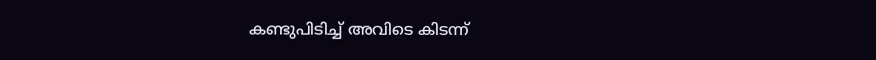കണ്ടുപിടിച്ച് അവിടെ കിടന്ന്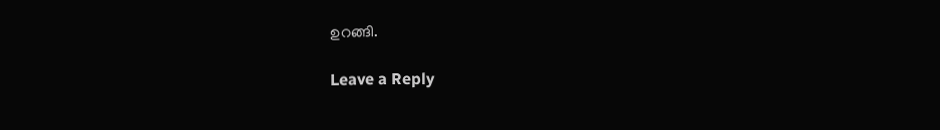ഉറങ്ങി.

Leave a Reply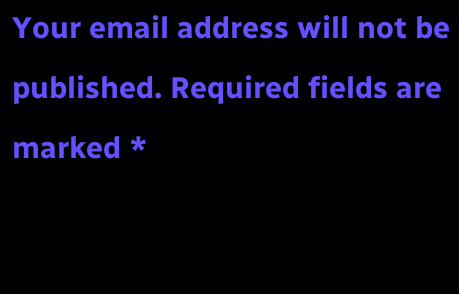Your email address will not be published. Required fields are marked *